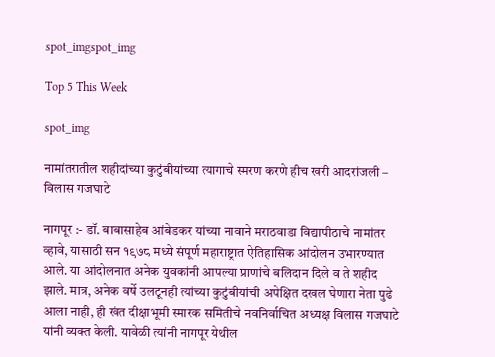spot_imgspot_img

Top 5 This Week

spot_img

नामांतरातील शहीदांच्या कुटुंबीयांच्या त्यागाचे स्मरण करणे हीच खरी आदरांजली – विलास गजघाटे

नागपूर :- डॉ. बाबासाहेब आंबेडकर यांच्या नावाने मराठवाडा विद्यापीठाचे नामांतर व्हावे, यासाठी सन १९७८ मध्ये संपूर्ण महाराष्ट्रात ऐतिहासिक आंदोलन उभारण्यात आले. या आंदोलनात अनेक युवकांनी आपल्या प्राणांचे बलिदान दिले व ते शहीद झाले. मात्र, अनेक वर्षे उलटूनही त्यांच्या कुटुंबीयांची अपेक्षित दखल घेणारा नेता पुढे आला नाही, ही खंत दीक्षाभूमी स्मारक समितीचे नवनिर्वाचित अध्यक्ष विलास गजघाटे यांनी व्यक्त केली. यावेळी त्यांनी नागपूर येथील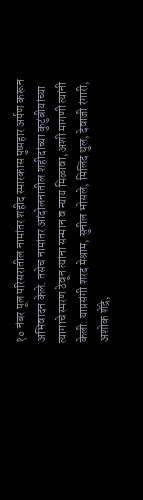१० नंबर पूल परिसरातील नामांतर शहीद स्मारकास पुष्पहार अर्पण करून अभिवादन केले. तसेच नामांतर आंदोलनातील शहीदांच्या कुटुंबीयांच्या त्यागाचे स्मरण ठेवून त्यांना सन्मान व न्याय मिळावा, अशी मागणी त्यांनी केली. याप्रसंगी शरद मेश्राम, सुनील भोसले, मिलिंद थुल, देवाजी रंगारी, अशोक शेंद्रे,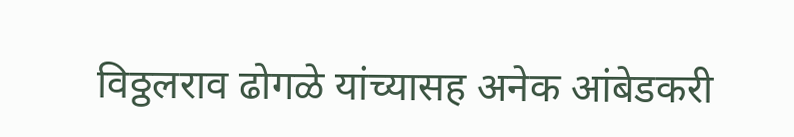विठ्ठलराव ढोगळे यांच्यासह अनेक आंबेडकरी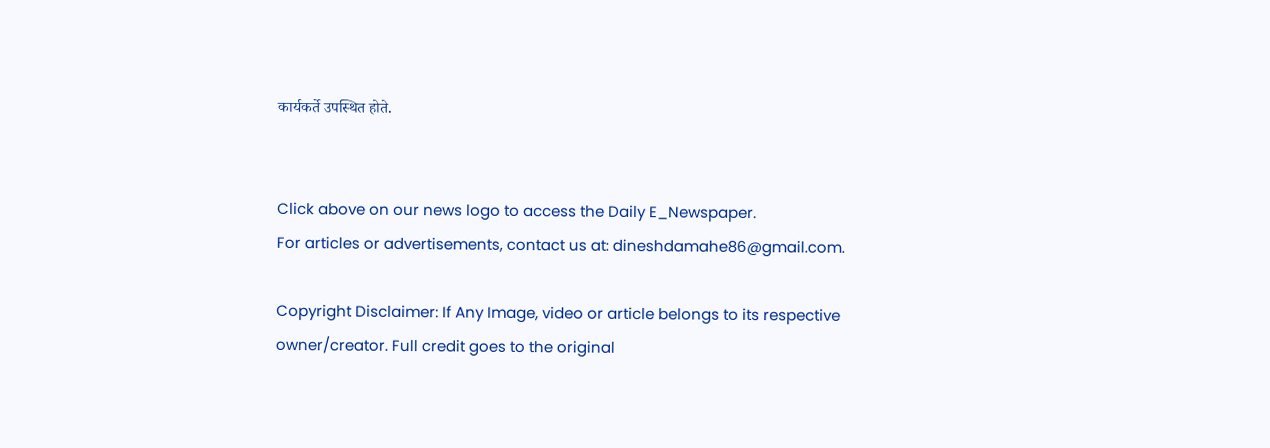कार्यकर्ते उपस्थित होते.


Click above on our news logo to access the Daily E_Newspaper.
For articles or advertisements, contact us at: dineshdamahe86@gmail.com.

Copyright Disclaimer: If Any Image, video or article belongs to its respective owner/creator. Full credit goes to the original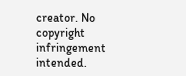creator. No copyright infringement intended.